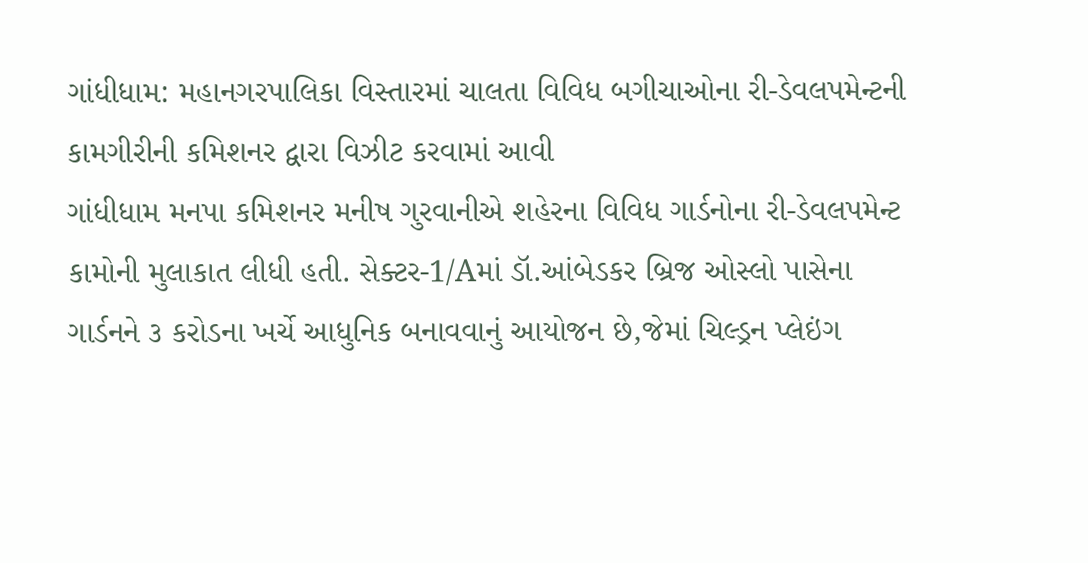ગાંધીધામ: મહાનગરપાલિકા વિસ્તારમાં ચાલતા વિવિધ બગીચાઓના રી-ડેવલપમેન્ટની કામગીરીની કમિશનર દ્વારા વિઝીટ કરવામાં આવી
ગાંધીધામ મનપા કમિશનર મનીષ ગુરવાનીએ શહેરના વિવિધ ગાર્ડનોના રી-ડેવલપમેન્ટ કામોની મુલાકાત લીધી હતી. સેક્ટર-1/Aમાં ડૉ.આંબેડકર બ્રિજ ઓસ્લો પાસેના ગાર્ડનને ૩ કરોડના ખર્ચે આધુનિક બનાવવાનું આયોજન છે,જેમાં ચિલ્ડ્રન પ્લેઇંગ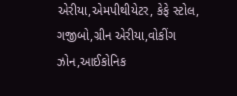એરીયા,એમપીથીયેટર, કેફે સ્ટોલ, ગજીબો,ગ્રીન એરીયા,વોકીંગ ઝોન,આઈકોનિક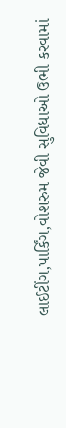લાઈટીંગ,પાર્કિંગ,વોશરુમ જેવી સુવિધાઓ ઉભી કરવામાં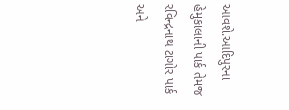આવશે.આદિપુરના હેમુકાલાની પાર્ક તેમજ રવિન્દ્રનાથ ટાગોર પાર્ક અને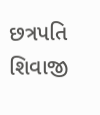છત્રપતિ શિવાજી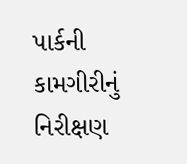પાર્કની કામગીરીનું નિરીક્ષણ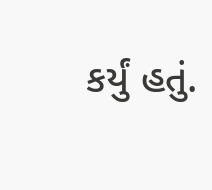કર્યું હતું.